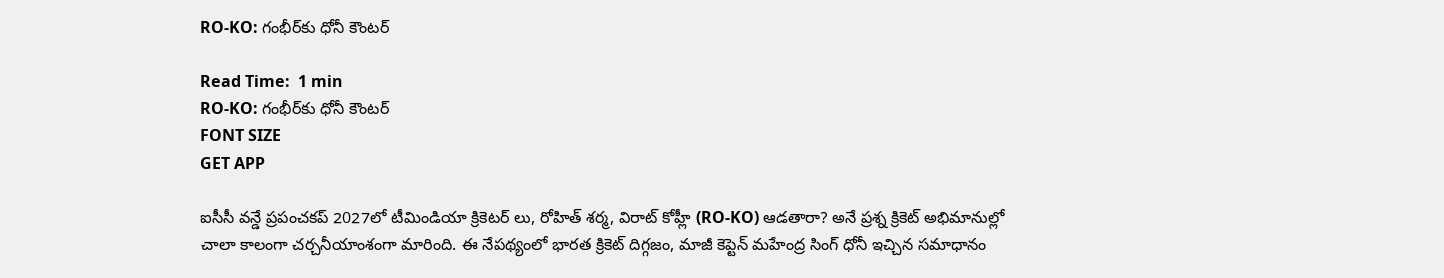RO-KO: గంభీర్‌కు ధోనీ కౌంటర్

Read Time:  1 min
RO-KO: గంభీర్‌కు ధోనీ కౌంటర్
FONT SIZE
GET APP

ఐసీసీ వన్డే ప్రపంచకప్ 2027లో టీమిండియా క్రికెటర్ లు, రోహిత్ శర్మ, విరాట్ కోహ్లీ (RO-KO) ఆడతారా? అనే ప్రశ్న క్రికెట్ అభిమానుల్లో చాలా కాలంగా చర్చనీయాంశంగా మారింది. ఈ నేపథ్యంలో భారత క్రికెట్ దిగ్గజం, మాజీ కెప్టెన్ మహేంద్ర సింగ్ ధోనీ ఇచ్చిన సమాధానం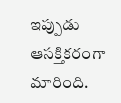ఇప్పుడు ఆసక్తికరంగా మారింది.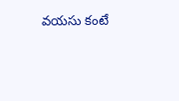వయసు కంటే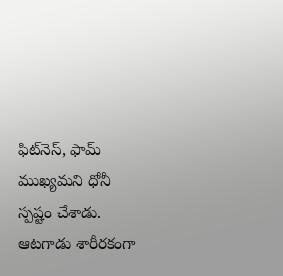ఫిట్‌నెస్, ఫామ్ ముఖ్యమని ధోనీ స్పష్టం చేశాడు. ఆటగాడు శారీరకంగా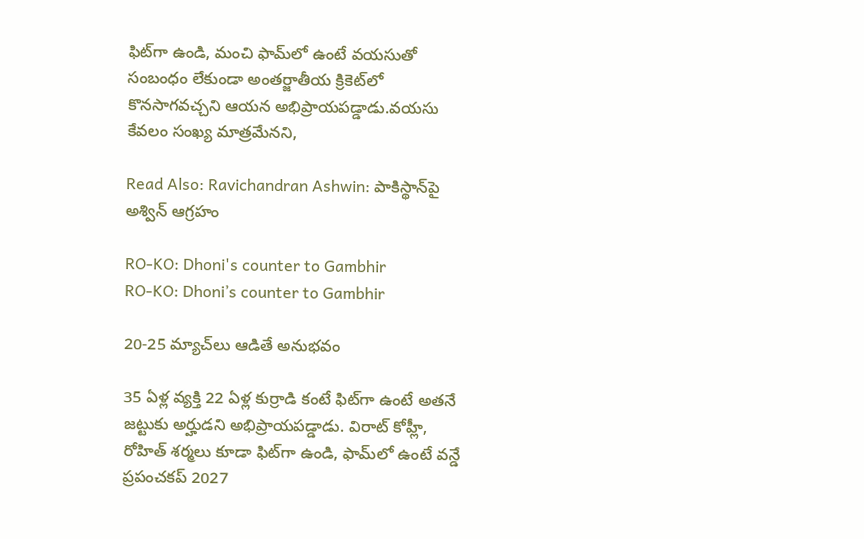ఫిట్‌గా ఉండి, మంచి ఫామ్‌లో ఉంటే వయసుతో సంబంధం లేకుండా అంతర్జాతీయ క్రికెట్‌లో కొనసాగవచ్చని ఆయన అభిప్రాయపడ్డాడు.వయసు కేవలం సంఖ్య మాత్రమేనని,

Read Also: Ravichandran Ashwin: పాకిస్థాన్‌పై అశ్విన్ ఆగ్రహం

RO-KO: Dhoni's counter to Gambhir
RO-KO: Dhoni’s counter to Gambhir

20-25 మ్యాచ్‌లు ఆడితే అనుభవం

35 ఏళ్ల వ్యక్తి 22 ఏళ్ల కుర్రాడి కంటే ఫిట్‌గా ఉంటే అతనే జట్టుకు అర్హుడని అభిప్రాయపడ్డాడు. విరాట్ కోహ్లీ, రోహిత్ శర్మలు కూడా ఫిట్‌గా ఉండి, ఫామ్‌లో ఉంటే వన్డే ప్రపంచకప్ 2027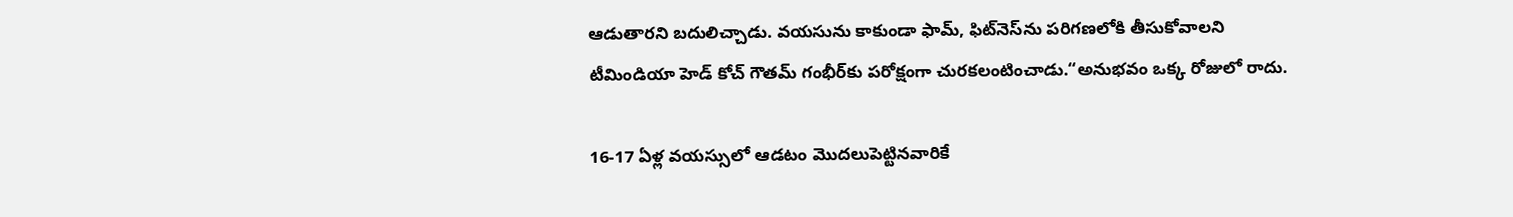ఆడుతారని బదులిచ్చాడు. వయసును కాకుండా ఫామ్, ఫిట్‌నెస్‌ను పరిగణలోకి తీసుకోవాలని టీమిండియా హెడ్ కోచ్ గౌతమ్ గంభీర్‌కు పరోక్షంగా చురకలంటించాడు.“అనుభవం ఒక్క రోజులో రాదు.

16-17 ఏళ్ల వయస్సులో ఆడటం మొదలుపెట్టినవారికే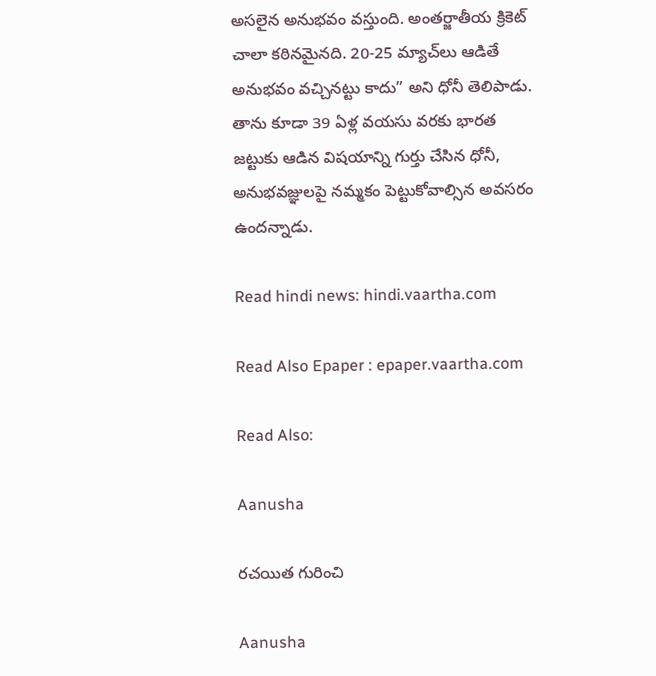అసలైన అనుభవం వస్తుంది. అంతర్జాతీయ క్రికెట్ చాలా కఠినమైనది. 20-25 మ్యాచ్‌లు ఆడితే అనుభవం వచ్చినట్టు కాదు” అని ధోనీ తెలిపాడు. తాను కూడా 39 ఏళ్ల వయసు వరకు భారత జట్టుకు ఆడిన విషయాన్ని గుర్తు చేసిన ధోనీ, అనుభవజ్ఞులపై నమ్మకం పెట్టుకోవాల్సిన అవసరం ఉందన్నాడు.

Read hindi news: hindi.vaartha.com

Read Also Epaper : epaper.vaartha.com

Read Also:

Aanusha

రచయిత గురించి

Aanusha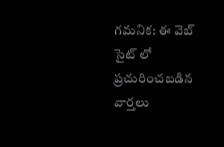గమనిక: ఈ వెబ్ సైట్ లో ప్రచురించబడిన వార్తలు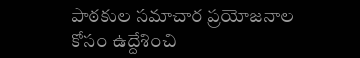పాఠకుల సమాచార ప్రయోజనాల కోసం ఉద్దేశించి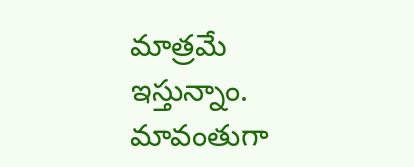మాత్రమే ఇస్తున్నాం. మావంతుగా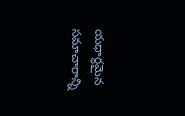యధార్థమైన సమాచారాన్ని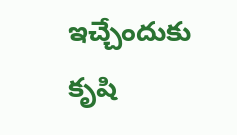ఇచ్చేందుకు కృషి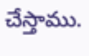చేస్తాము.